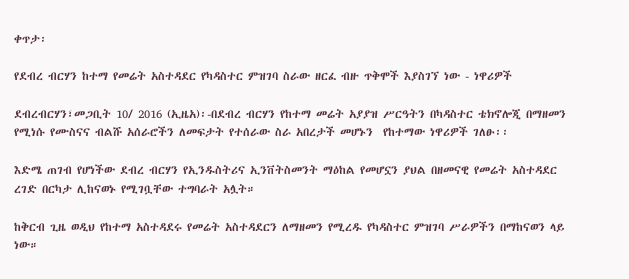ቀጥታ፡

የደብረ ብርሃን ከተማ የመሬት አስተዳደር የካዳስተር ምዝገባ ስራው ዘርፈ ብዙ ጥቅሞች እያስገኘ ነው - ነዋሪዎች

ደብረብርሃን፣መጋቢት 10/ 2016 (ኢዜአ)፡-በደብረ ብርሃን የከተማ መሬት አያያዝ ሥርዓትን በካዳስተር ቴክኖሎጂ በማዘመን የሚነሱ የሙስናና ብልሹ አሰራሮችን ለመፍታት የተሰራው ስራ አበረታች መሆኑን  የከተማው ነዋሪዎች ገለፁ፡፡

እድሜ ጠገብ የሆነችው ደብረ ብርሃን የኢንዱስትሪና ኢንቨትስመንት ማዕከል የመሆኗን ያህል በዘመናዊ የመሬት አስተዳደር ረገድ በርካታ ሊከናወኑ የሚገቧቸው ተግባራት አሏት።

ከቅርብ ጊዜ ወዲህ የከተማ አስተዳደሩ የመሬት አስተዳደርን ለማዘመን የሚረዱ የካዳስተር ምዝገባ ሥራዎችን በማከናወን ላይ ነው።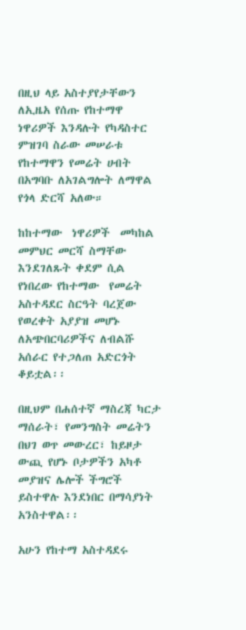በዚህ ላይ አስተያየታቸውን ለኢዜአ የሰጡ የከተማዋ ነዋሪዎች እንዳሉት የካዳስተር ምዝገባ ስራው መሠራቱ የከተማዋን የመሬት ሀብት በአግባቡ ለአገልግሎት ለማዋል የጎላ ድርሻ አለው።

ከከተማው  ነዋሪዎች  መካከል  መምህር መርሻ ስማቸው እንደገለጹት ቀደም ሲል የነበረው የከተማው  የመሬት አስተዳደር ስርዓት ባረጀው የወረቀት አያያዝ መሆኑ ለአጭበርባሪዎችና ለብልሹ አሰራር የተጋለጠ አድርጎት ቆይቷል፡፡

በዚህም በሐሰተኛ ማስረጃ ካርታ ማሰራት፣ የመንግስት መሬትን በህገ ወጥ መውረር፣ ከይዞታ ውጪ የሆኑ ቦታዎችን አካቶ መያዝና ሌሎች ችግሮች ይስተዋሉ እንደነበር በማሳያነት አንስተዋል፡፡

አሁን የከተማ አስተዳደሩ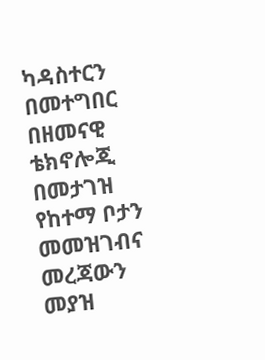ካዳስተርን በመተግበር በዘመናዊ ቴክኖሎጂ በመታገዝ የከተማ ቦታን መመዝገብና መረጃውን መያዝ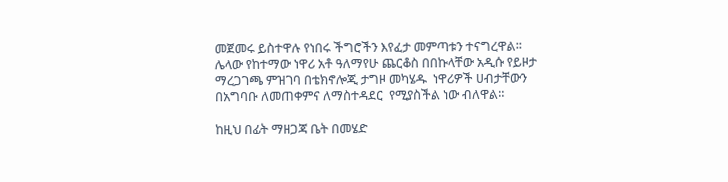መጀመሩ ይስተዋሉ የነበሩ ችግሮችን እየፈታ መምጣቱን ተናግረዋል፡፡
ሌላው የከተማው ነዋሪ አቶ ዓለማየሁ ጨርቆስ በበኩላቸው አዲሱ የይዞታ ማረጋገጫ ምዝገባ በቴክኖሎጂ ታግዞ መካሄዱ  ነዋሪዎች ሀብታቸውን  በአግባቡ ለመጠቀምና ለማስተዳደር  የሚያስችል ነው ብለዋል።

ከዚህ በፊት ማዘጋጃ ቤት በመሄድ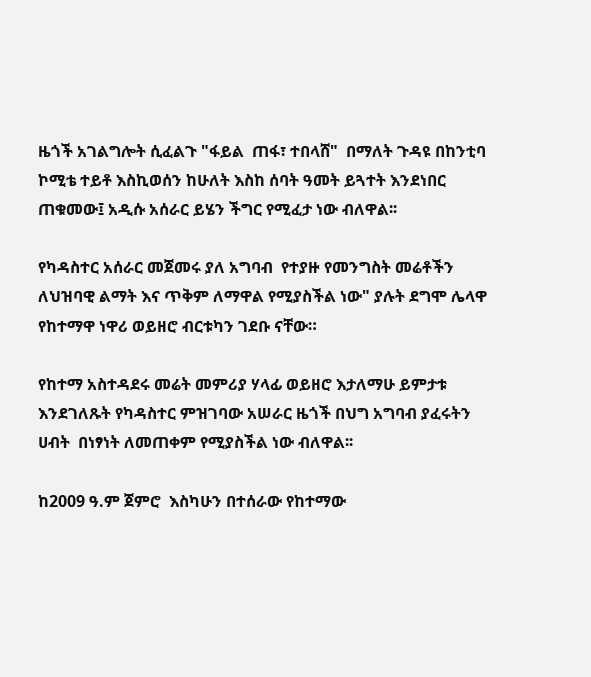ዜጎች አገልግሎት ሲፈልጉ "ፋይል  ጠፋ፣ ተበላሸ"  በማለት ጉዳዩ በከንቲባ ኮሚቴ ተይቶ እስኪወሰን ከሁለት እስከ ሰባት ዓመት ይጓተት እንደነበር ጠቁመው፤ አዲሱ አሰራር ይሄን ችግር የሚፈታ ነው ብለዋል፡፡

የካዳስተር አሰራር መጀመሩ ያለ አግባብ  የተያዙ የመንግስት መሬቶችን ለህዝባዊ ልማት እና ጥቅም ለማዋል የሚያስችል ነው" ያሉት ደግሞ ሌላዋ የከተማዋ ነዋሪ ወይዘሮ ብርቱካን ገደቡ ናቸው።

የከተማ አስተዳደሩ መሬት መምሪያ ሃላፊ ወይዘሮ እታለማሁ ይምታቱ እንደገለጹት የካዳስተር ምዝገባው አሠራር ዜጎች በህግ አግባብ ያፈሩትን ሀብት  በነፃነት ለመጠቀም የሚያስችል ነው ብለዋል፡፡

ከ2009 ዓ.ም ጀምሮ  እስካሁን በተሰራው የከተማው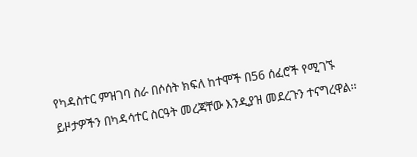የካዳስተር ምዝገባ ስራ በሶሰት ክፍለ ከተሞች በ56 ሰፈሮች የሚገኙ ይዞታዎችን በካዳሳተር ስርዓት መረጃቸው እንዲያዝ መደረጉን ተናግረዋል፡፡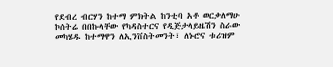የደብረ ብርሃን ከተማ ምክትል ከንቲባ አቶ ወርቃለማሁ ኮሰትሬ በበኩላቸው የካዳስተርና የዲጅታላይዜሽን ስራው መካሄዱ ከተማዋን ለኢንቨስትመንት፣ ለኑሮና ቱሪዝም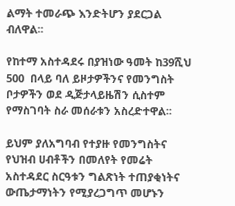ልማት ተመራጭ እንድትሆን ያደርጋል ብለዋል፡፡

የከተማ አስተዳደሩ በያዝነው ዓመት ከ39ሺህ 500  በላይ ባለ ይዞታዎችንና የመንግስት ቦታዎችን ወደ ዲጅታላይዜሽን ሲስተም የማስገባት ስራ መሰራቱን አስረድተዋል፡፡

ይህም ያለአግባብ የተያዙ የመንግስትና የህዝብ ሀብቶችን በመለየት የመሬት አስተዳደር ስርዓቱን ግልጽነት ተጠያቂነትና ውጤታማነትን የሚያረጋግጥ መሆኑን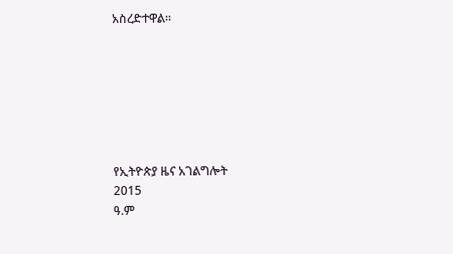አስረድተዋል፡፡







የኢትዮጵያ ዜና አገልግሎት
2015
ዓ.ም